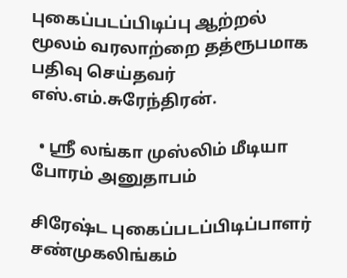புகைப்படப்பிடிப்பு ஆற்றல் மூலம் வரலாற்றை தத்ரூபமாக பதிவு செய்தவர் எஸ்.எம்.சுரேந்திரன்.

  • ஶ்ரீ லங்கா முஸ்லிம் மீடியா போரம் அனுதாபம்

சிரேஷ்ட புகைப்படப்பிடிப்பாளர் சண்முகலிங்கம்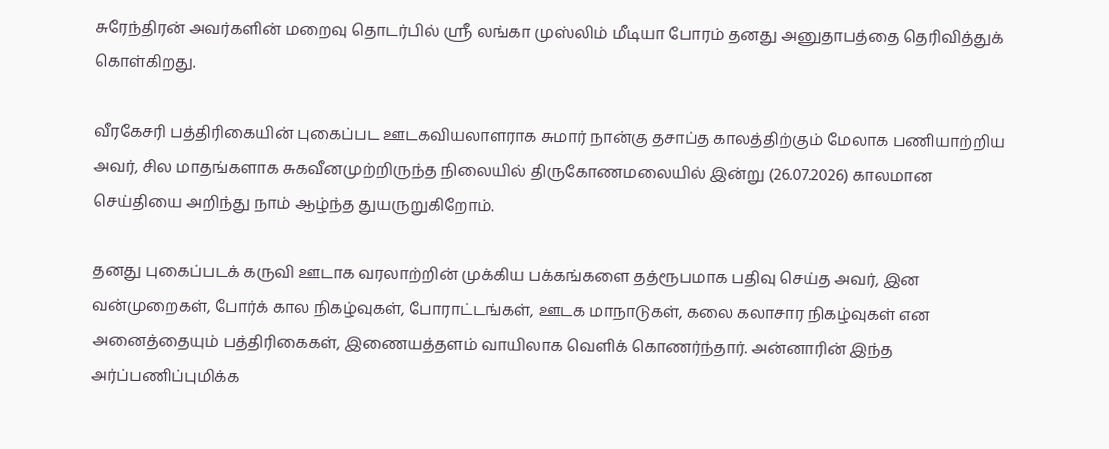சுரேந்திரன் அவர்களின் மறைவு தொடர்பில் ஶ்ரீ லங்கா முஸ்லிம் மீடியா போரம் தனது அனுதாபத்தை தெரிவித்துக் கொள்கிறது.

வீரகேசரி பத்திரிகையின் புகைப்பட ஊடகவியலாளராக சுமார் நான்கு தசாப்த காலத்திற்கும் மேலாக பணியாற்றிய அவர், சில மாதங்களாக சுகவீனமுற்றிருந்த நிலையில் திருகோணமலையில் இன்று (26.07.2026) காலமான செய்தியை அறிந்து நாம் ஆழ்ந்த துயருறுகிறோம்.

தனது புகைப்படக் கருவி ஊடாக வரலாற்றின் முக்கிய பக்கங்களை தத்ரூபமாக பதிவு செய்த அவர், இன வன்முறைகள், போர்க் கால நிகழ்வுகள், போராட்டங்கள், ஊடக மாநாடுகள், கலை கலாசார நிகழ்வுகள் என அனைத்தையும் பத்திரிகைகள், இணையத்தளம் வாயிலாக வெளிக் கொணர்ந்தார். அன்னாரின் இந்‌த அர்ப்பணிப்புமிக்க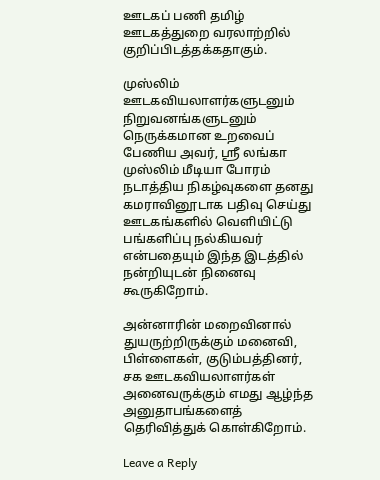ஊடகப் பணி தமிழ் ஊடகத்துறை வரலாற்றில் குறிப்பிடத்தக்கதாகும்.

முஸ்லிம் ஊடகவியலாளர்களுடனும் நிறுவனங்களுடனும் நெருக்கமான உறவைப் பேணிய அவர், ஶ்ரீ லங்கா முஸ்லிம் மீடியா போரம் நடாத்திய நிகழ்வுகளை தனது கமராவினூடாக பதிவு செய்து ஊடகங்களில் வெளியிட்டு பங்களிப்பு நல்கியவர் என்பதையும் இந்த இடத்தில் நன்றியுடன் நினைவு கூருகிறோம்.

அன்னாரின் மறைவினால் துயருற்றிருக்கும் மனைவி, பிள்ளைகள், குடும்பத்தினர், சக ஊடகவியலாளர்கள் அனைவருக்கும் எமது ஆழ்ந்த அனுதாபங்களைத் தெரிவித்துக் கொள்கிறோம்.

Leave a Reply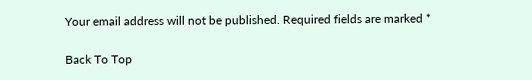Your email address will not be published. Required fields are marked *

Back To Top